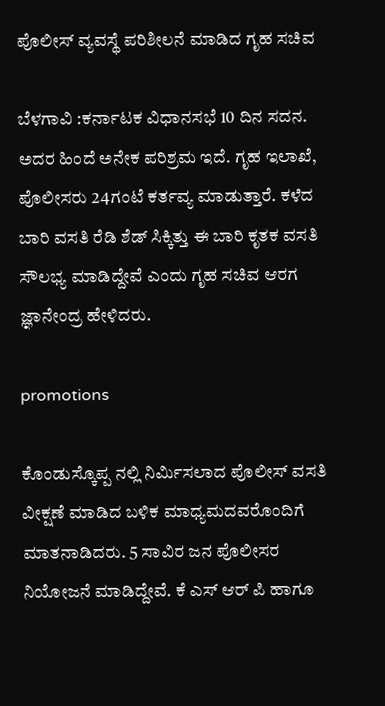ಪೊಲೀಸ್ ವ್ಯವಸ್ಥೆ ಪರಿಶೀಲನೆ ಮಾಡಿದ ಗೃಹ ಸಚಿವ

ಬೆಳಗಾವಿ :ಕರ್ನಾಟಕ ವಿಧಾನಸಭೆ 10 ದಿನ ಸದನ. ಅದರ ಹಿಂದೆ ಅನೇಕ ಪರಿಶ್ರಮ ಇದೆ. ಗೃಹ ಇಲಾಖೆ, ಪೊಲೀಸರು 24ಗಂಟೆ ಕರ್ತವ್ಯ ಮಾಡುತ್ತಾರೆ. ಕಳೆದ ಬಾರಿ ವಸತಿ ರೆಡಿ ಶೆಡ್ ಸಿಕ್ಕಿತ್ತು ಈ ಬಾರಿ ಕೃತಕ ವಸತಿ ಸೌಲಭ್ಯ ಮಾಡಿದ್ದೇವೆ ಎಂದು ಗೃಹ ಸಚಿವ ಆರಗ ಜ್ಞಾನೇಂದ್ರ ಹೇಳಿದರು.

promotions

ಕೊಂಡುಸ್ಕೊಪ್ಪ ನಲ್ಲಿ ನಿರ್ಮಿಸಲಾದ ಪೊಲೀಸ್ ವಸತಿ ವೀಕ್ಷಣೆ ಮಾಡಿದ ಬಳಿಕ‌ ಮಾಧ್ಯಮದವರೊಂದಿಗೆ ಮಾತನಾಡಿದರು. 5 ಸಾವಿರ ಜನ ಪೊಲೀಸರ ನಿಯೋಜನೆ ಮಾಡಿದ್ದೇವೆ. ಕೆ ಎಸ್ ಆರ್ ಪಿ ಹಾಗೂ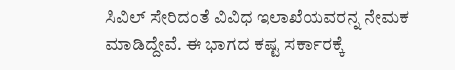ಸಿವಿಲ್ ಸೇರಿದಂತೆ ವಿವಿಧ ಇಲಾಖೆಯವರನ್ನ ನೇಮಕ ಮಾಡಿದ್ದೇವೆ. ಈ ಭಾಗದ ಕಷ್ಟ ಸರ್ಕಾರಕ್ಕೆ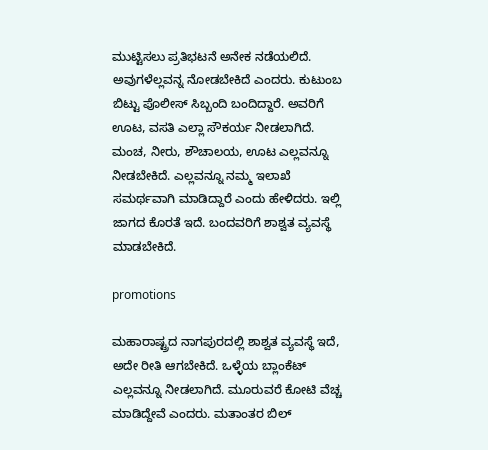ಮುಟ್ಟಿಸಲು ಪ್ರತಿಭಟನೆ ಅನೇಕ ನಡೆಯಲಿದೆ. ಅವುಗಳೆಲ್ಲವನ್ನ ನೋಡಬೇಕಿದೆ ಎಂದರು. ಕುಟುಂಬ ಬಿಟ್ಟು ಪೊಲೀಸ್ ಸಿಬ್ಬಂದಿ ಬಂದಿದ್ದಾರೆ. ಅವರಿಗೆ ಊಟ, ವಸತಿ ಎಲ್ಲಾ ಸೌಕರ್ಯ ನೀಡಲಾಗಿದೆ. ಮಂಚ, ನೀರು, ಶೌಚಾಲಯ, ಊಟ ಎಲ್ಲವನ್ನೂ ನೀಡಬೇಕಿದೆ. ಎಲ್ಲವನ್ನೂ ನಮ್ಮ ಇಲಾಖೆ ಸಮರ್ಥವಾಗಿ ಮಾಡಿದ್ದಾರೆ ಎಂದು‌ ಹೇಳಿದರು. ಇಲ್ಲಿ ಜಾಗದ ಕೊರತೆ ಇದೆ. ಬಂದವರಿಗೆ ಶಾಶ್ವತ ವ್ಯವಸ್ಥೆ ಮಾಡಬೇಕಿದೆ.

promotions

ಮಹಾರಾಷ್ಟ್ರದ ನಾಗಪುರದಲ್ಲಿ ಶಾಶ್ವತ ವ್ಯವಸ್ಥೆ ಇದೆ, ಅದೇ ರೀತಿ ಆಗಬೇಕಿದೆ. ಒಳ್ಳೆಯ ಬ್ಲಾಂಕೆಟ್ ಎಲ್ಲವನ್ನೂ ನೀಡಲಾಗಿದೆ. ಮೂರುವರೆ ಕೋಟಿ ವೆಚ್ಚ ಮಾಡಿದ್ದೇವೆ ಎಂದರು. ಮತಾಂತರ ಬಿಲ್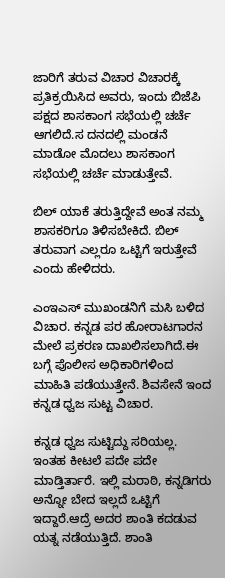ಜಾರಿಗೆ ತರುವ ವಿಚಾರ ವಿಚಾರಕ್ಕೆ ಪ್ರತಿಕ್ರಯಿಸಿದ ಅವರು, ಇಂದು ಬಿಜೆಪಿ ಪಕ್ಷದ ಶಾಸಕಾಂಗ ಸಭೆಯಲ್ಲಿ ಚರ್ಚೆ ಆಗಲಿದೆ.ಸ ದನದಲ್ಲಿ ಮಂಡನೆ ಮಾಡೋ ಮೊದಲು ಶಾಸಕಾಂಗ ಸಭೆಯಲ್ಲಿ ಚರ್ಚೆ ಮಾಡುತ್ತೇವೆ.

ಬಿಲ್ ಯಾಕೆ ತರುತ್ತಿದ್ದೇವೆ ಅಂತ ನಮ್ಮ ಶಾಸಕರಿಗೂ ತಿಳಿಸಬೇಕಿದೆ. ಬಿಲ್ ತರುವಾಗ ಎಲ್ಲರೂ ಒಟ್ಟಿಗೆ ಇರುತ್ತೇವೆ ಎಂದು ಹೇಳಿದರು.

ಎಂಇಎಸ್ ಮುಖಂಡನಿಗೆ ಮಸಿ ಬಳಿದ ವಿಚಾರ. ಕನ್ನಡ ಪರ ಹೋರಾಟಗಾರನ ಮೇಲೆ ಪ್ರಕರಣ ದಾಖಲಿಸಲಾಗಿದೆ.ಈ ಬಗ್ಗೆ ಪೊಲೀಸ ಅಧಿಕಾರಿಗಳಿಂದ ಮಾಹಿತಿ ಪಡೆಯುತ್ತೇನೆ. ಶಿವಸೇನೆ ಇಂದ ಕನ್ನಡ ಧ್ವಜ ಸುಟ್ಟ ವಿಚಾರ.

ಕನ್ನಡ ಧ್ವಜ ಸುಟ್ಟಿದ್ದು ಸರಿಯಲ್ಲ. ಇಂತಹ ಕೀಟಲೆ ಪದೇ ಪದೇ ಮಾಡ್ತಿರ್ತಾರೆ. ಇಲ್ಲಿ ಮರಾಠಿ, ಕನ್ನಡಿಗರು ಅನ್ನೋ ಬೇದ ಇಲ್ಲದೆ ಒಟ್ಟಿಗೆ ಇದ್ದಾರೆ.ಆದ್ರೆ ಅದರ ಶಾಂತಿ ಕದಡುವ ಯತ್ನ ನಡೆಯುತ್ತಿದೆ. ಶಾಂತಿ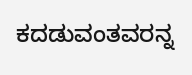ಕದಡುವಂತವರನ್ನ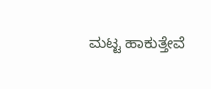ಮಟ್ಟ ಹಾಕುತ್ತೇವೆ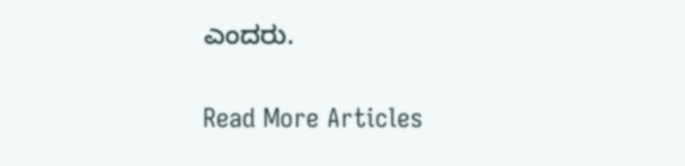ಎಂದರು.

Read More Articles